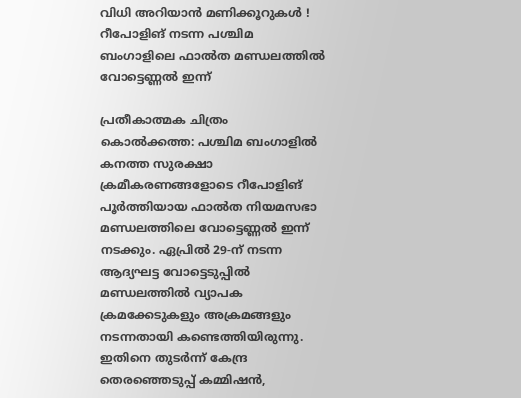വിധി അറിയാൻ മണിക്കൂറുകൾ ! റീപോളിങ് നടന്ന പശ്ചിമ ബംഗാളിലെ ഫാൽത മണ്ഡലത്തിൽ വോട്ടെണ്ണൽ ഇന്ന്

പ്രതീകാത്മക ചിത്രം
കൊൽക്കത്ത: പശ്ചിമ ബംഗാളിൽ കനത്ത സുരക്ഷാ ക്രമീകരണങ്ങളോടെ റീപോളിങ് പൂർത്തിയായ ഫാൽത നിയമസഭാ മണ്ഡലത്തിലെ വോട്ടെണ്ണൽ ഇന്ന് നടക്കും. ഏപ്രിൽ 29-ന് നടന്ന ആദ്യഘട്ട വോട്ടെടുപ്പിൽ മണ്ഡലത്തിൽ വ്യാപക ക്രമക്കേടുകളും അക്രമങ്ങളും നടന്നതായി കണ്ടെത്തിയിരുന്നു. ഇതിനെ തുടർന്ന് കേന്ദ്ര തെരഞ്ഞെടുപ്പ് കമ്മിഷൻ,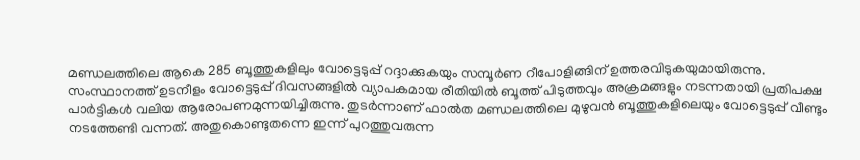മണ്ഡലത്തിലെ ആകെ 285 ബൂത്തുകളിലും വോട്ടെടുപ്പ് റദ്ദാക്കുകയും സമ്പൂർണ റീപോളിങ്ങിന് ഉത്തരവിടുകയുമായിരുന്നു.
സംസ്ഥാനത്ത് ഉടനീളം വോട്ടെടുപ്പ് ദിവസങ്ങളിൽ വ്യാപകമായ രീതിയിൽ ബൂത്ത് പിടുത്തവും അക്രമങ്ങളും നടന്നതായി പ്രതിപക്ഷ പാർട്ടികൾ വലിയ ആരോപണമുന്നയിച്ചിരുന്നു. തുടർന്നാണ് ഫാൽത മണ്ഡലത്തിലെ മുഴുവൻ ബൂത്തുകളിലെയും വോട്ടെടുപ്പ് വീണ്ടും നടത്തേണ്ടി വന്നത്. അതുകൊണ്ടുതന്നെ ഇന്ന് പുറത്തുവരുന്ന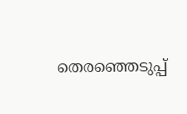തെരഞ്ഞെടുപ്പ്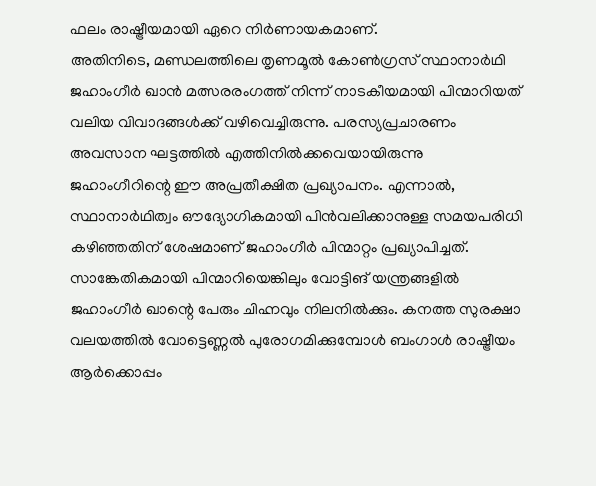ഫലം രാഷ്ട്രീയമായി ഏറെ നിർണായകമാണ്.
അതിനിടെ, മണ്ഡലത്തിലെ തൃണമൂൽ കോൺഗ്രസ് സ്ഥാനാർഥി ജഹാംഗീർ ഖാൻ മത്സരരംഗത്ത് നിന്ന് നാടകീയമായി പിന്മാറിയത് വലിയ വിവാദങ്ങൾക്ക് വഴിവെച്ചിരുന്നു. പരസ്യപ്രചാരണം അവസാന ഘട്ടത്തിൽ എത്തിനിൽക്കവെയായിരുന്നു ജഹാംഗീറിന്റെ ഈ അപ്രതീക്ഷിത പ്രഖ്യാപനം. എന്നാൽ, സ്ഥാനാർഥിത്വം ഔദ്യോഗികമായി പിൻവലിക്കാനുള്ള സമയപരിധി കഴിഞ്ഞതിന് ശേഷമാണ് ജഹാംഗീർ പിന്മാറ്റം പ്രഖ്യാപിച്ചത്.
സാങ്കേതികമായി പിന്മാറിയെങ്കിലും വോട്ടിങ് യന്ത്രങ്ങളിൽ ജഹാംഗീർ ഖാന്റെ പേരും ചിഹ്നവും നിലനിൽക്കും. കനത്ത സുരക്ഷാ വലയത്തിൽ വോട്ടെണ്ണൽ പുരോഗമിക്കുമ്പോൾ ബംഗാൾ രാഷ്ട്രീയം ആർക്കൊപ്പം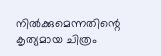നിൽക്കുമെന്നതിന്റെ കൃത്യമായ ചിത്രം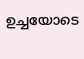ഉച്ചയോടെ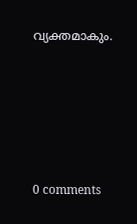വ്യക്തമാകും.










0 comments